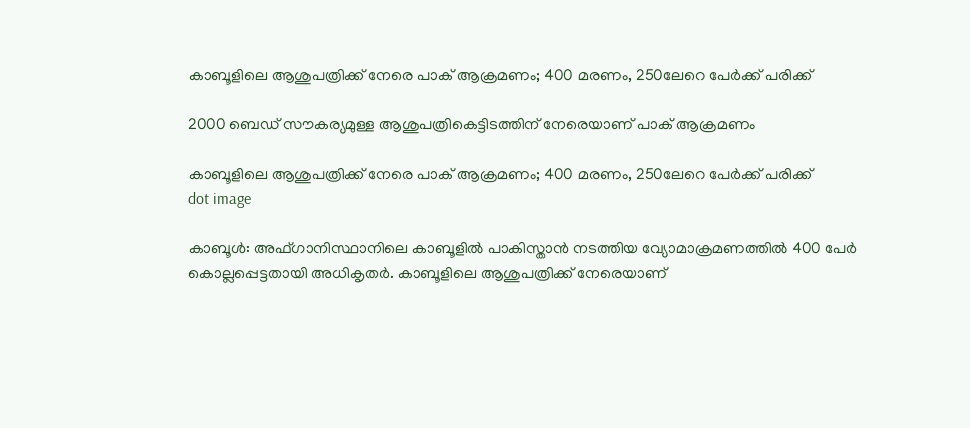കാബൂളിലെ ആശുപത്രിക്ക് നേരെ പാക് ആക്രമണം; 400 മരണം, 250ലേറെ പേർക്ക് പരിക്ക്

2000 ബെഡ് സൗകര്യമുള്ള ആശുപത്രികെട്ടിടത്തിന് നേരെയാണ് പാക് ആക്രമണം

കാബൂളിലെ ആശുപത്രിക്ക് നേരെ പാക് ആക്രമണം; 400 മരണം, 250ലേറെ പേർക്ക് പരിക്ക്
dot image

കാബൂൾ: അഫ്ഗാനിസ്ഥാനിലെ കാബൂളിൽ പാകിസ്താൻ നടത്തിയ വ്യോമാക്രമണത്തിൽ 400 പേർ കൊല്ലപ്പെട്ടതായി അധികൃതർ. കാബൂളിലെ ആശുപത്രിക്ക് നേരെയാണ്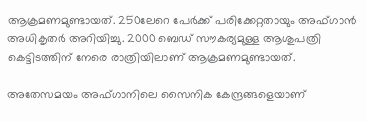ആക്രമണമുണ്ടായത്. 250ലേറെ പേർക്ക് പരിക്കേറ്റതായും അഫ്ഗാൻ അധികൃതർ അറിയിച്ചു. 2000 ബെഡ് സൗകര്യമുള്ള ആശുപത്രി കെട്ടിടത്തിന് നേരെ രാത്രിയിലാണ് ആക്രമണമുണ്ടായത്.

അതേസമയം അഫ്ഗാനിലെ സൈനിക കേന്ദ്രങ്ങളെയാണ്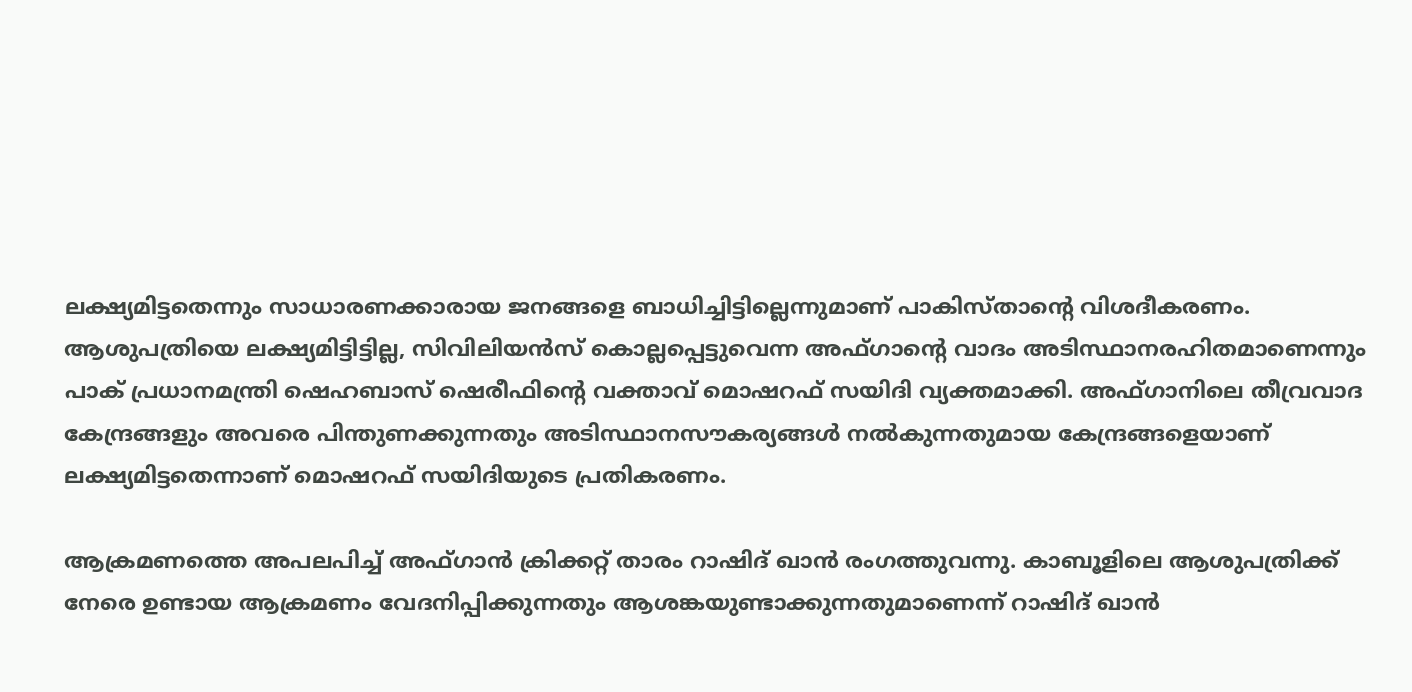ലക്ഷ്യമിട്ടതെന്നും സാധാരണക്കാരായ ജനങ്ങളെ ബാധിച്ചിട്ടില്ലെന്നുമാണ് പാകിസ്താന്റെ വിശദീകരണം. ആശുപത്രിയെ ലക്ഷ്യമിട്ടിട്ടില്ല, സിവിലിയൻസ് കൊല്ലപ്പെട്ടുവെന്ന അഫ്ഗാന്റെ വാദം അടിസ്ഥാനരഹിതമാണെന്നും പാക് പ്രധാനമന്ത്രി ഷെഹബാസ് ഷെരീഫിന്റെ വക്താവ് മൊഷറഫ് സയിദി വ്യക്തമാക്കി. അഫ്ഗാനിലെ തീവ്രവാദ കേന്ദ്രങ്ങളും അവരെ പിന്തുണക്കുന്നതും അടിസ്ഥാനസൗകര്യങ്ങൾ നൽകുന്നതുമായ കേന്ദ്രങ്ങളെയാണ് ലക്ഷ്യമിട്ടതെന്നാണ് മൊഷറഫ് സയിദിയുടെ പ്രതികരണം.

ആക്രമണത്തെ അപലപിച്ച് അഫ്ഗാൻ ക്രിക്കറ്റ് താരം റാഷിദ് ഖാൻ രംഗത്തുവന്നു. കാബൂളിലെ ആശുപത്രിക്ക് നേരെ ഉണ്ടായ ആക്രമണം വേദനിപ്പിക്കുന്നതും ആശങ്കയുണ്ടാക്കുന്നതുമാണെന്ന് റാഷിദ് ഖാൻ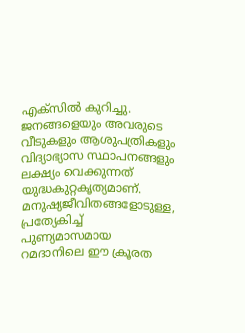എക്‌സിൽ കുറിച്ചു. ജനങ്ങളെയും അവരുടെ വീടുകളും ആശുപത്രികളും വിദ്യാഭ്യാസ സ്ഥാപനങ്ങളും ലക്ഷ്യം വെക്കുന്നത് യുദ്ധകുറ്റകൃത്യമാണ്. മനുഷ്യജീവിതങ്ങളോടുള്ള, പ്രത്യേകിച്ച് പുണ്യമാസമായ റമദാനിലെ ഈ ക്രൂരത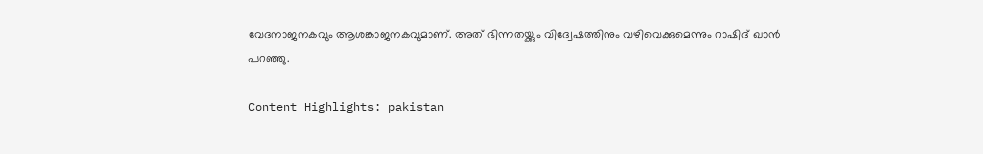വേദനാജനകവും ആശങ്കാജനകവുമാണ്. അത് ഭിന്നതയ്ക്കും വിദ്വേഷത്തിനും വഴിവെക്കുമെന്നും റാഷിദ് ഖാൻ പറഞ്ഞു.

Content Highlights: pakistan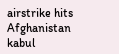airstrike hits Afghanistan kabul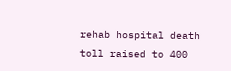rehab hospital death toll raised to 400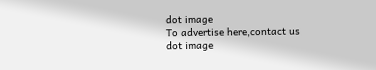dot image
To advertise here,contact us
dot image